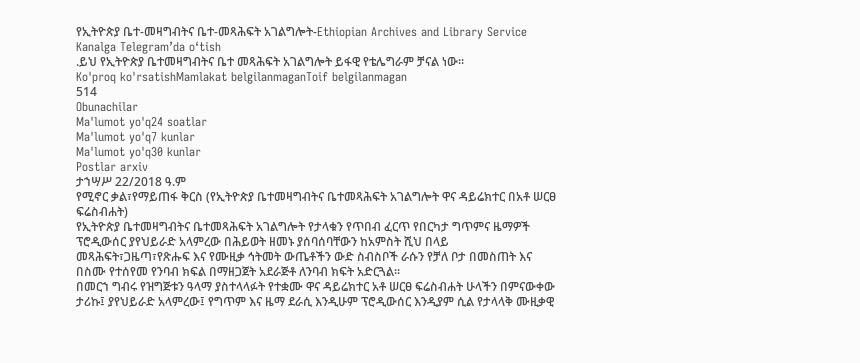የኢትዮጵያ ቤተ-መዛግብትና ቤተ-መጻሕፍት አገልግሎት-Ethiopian Archives and Library Service
Kanalga Telegram’da o‘tish
.ይህ የኢትዮጵያ ቤተመዛግብትና ቤተ መጻሕፍት አገልግሎት ይፋዊ የቴሌግራም ቻናል ነው፡፡
Ko'proq ko'rsatishMamlakat belgilanmaganToif belgilanmagan
514
Obunachilar
Ma'lumot yo'q24 soatlar
Ma'lumot yo'q7 kunlar
Ma'lumot yo'q30 kunlar
Postlar arxiv
ታኀሣሥ 22/2018 ዓ.ም
የሚኖር ቃል፣የማይጠፋ ቅርስ (የኢትዮጵያ ቤተመዛግብትና ቤተመጻሕፍት አገልግሎት ዋና ዳይሬክተር በአቶ ሠርፀ ፍሬስብሐት)
የኢትዮጵያ ቤተመዛግብትና ቤተመጻሕፍት አገልግሎት የታላቁን የጥበብ ፈርጥ የበርካታ ግጥምና ዜማዎች ፕሮዲውሰር ያየህይራድ አላምረው በሕይወት ዘመኑ ያሰባሰባቸውን ከአምስት ሺህ በላይ መጻሕፍት፣ጋዜጣ፣የጽሑፍ እና የሙዚቃ ኅትመት ውጤቶችን ውድ ስብስቦች ራሱን የቻለ ቦታ በመስጠት እና በስሙ የተሰየመ የንባብ ክፍል በማዘጋጀት አደራጅቶ ለንባብ ክፍት አድርጓል፡፡
በመርኀ ግብሩ የዝግጅቱን ዓላማ ያስተላላፉት የተቋሙ ዋና ዳይሬክተር አቶ ሠርፀ ፍሬስብሐት ሁላችን በምናውቀው ታሪኩ፤ ያየህይራድ አላምረው፤ የግጥም እና ዜማ ደራሲ እንዲሁም ፕሮዲውሰር እንዲያም ሲል የታላላቅ ሙዚቃዊ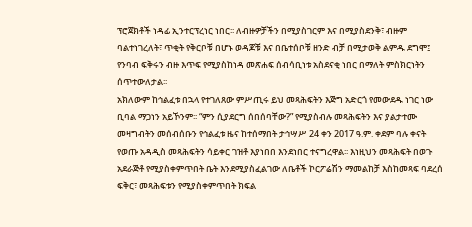ፕሮጀክቶች ነዳፊ ኢንተርፕረነር ነበር፡፡ ለብዙዎቻችን በሚያስገርም እና በሚያስደንቅ፣ ብዙም ባልተነገረለት፣ ጥቂት የቅርቦቹ በሆኑ ወዳጆቹ እና በቤተሰቦቹ ዘንድ ብቻ በሚታወቅ ልምዱ ደግሞ፤ የንባብ ፍቅሩን ብዙ እጥፍ የሚያስከነዳ መጽሐፍ ሰብሳቢነቱ አስደናቂ ነበር በማለት ምስክርነትን ሰጥተውለታል፡፡
አክለውም ከኅልፈቱ በኋላ የተገለጸው ምሥጢሩ ይህ መጻሕፍትን እጅግ አድርጎ የመውደዱ ነገር ነው ቢባል ማጋነን አይኾንም፡፡ “ምን ሲያደርግ ሰበሰባቸው?” የሚያስብሉ መጻሕፍትን እና ያልታተሙ መዛግብትን መሰብሰቡን የኅልፈቱ ዜና ከተሰማበት ታኅሣሥ 24 ቀን 2017 ዓ.ም. ቀደም ባሉ ቀናት የወጡ አዳዲስ መጻሕፍትን ሳይቀር ገዝቶ እያነበበ እንደነበር ተናግረዋል፡፡ እነዚህን መጻሕፍት በወጉ አደራጅቶ የሚያስቀምጥበት ቤት እንደሚያስፈልገው ለቤቶች ኮርፖሬሽን ማመልከቻ እስከመጻፍ ባደረሰ ፍቅር፣ መጻሕፍቱን የሚያስቀምጥበት ክፍል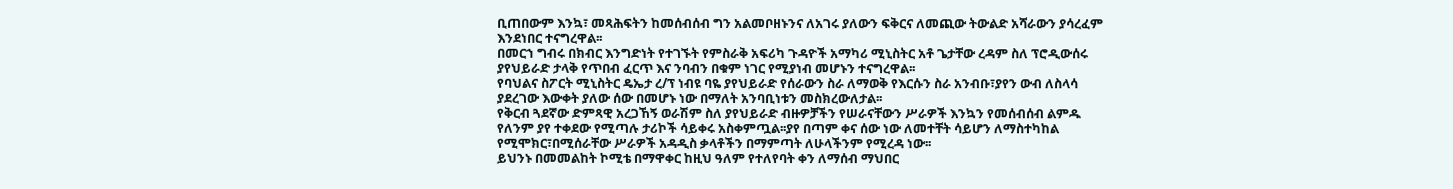ቢጠበውም እንኳ፣ መጻሕፍትን ከመሰብሰብ ግን አልመቦዘኑንና ለአገሩ ያለውን ፍቅርና ለመጪው ትውልድ አሻራውን ያሳረፈም እንደነበር ተናግረዋል፡፡
በመርኀ ግብሩ በክብር እንግድነት የተገኙት የምስራቅ አፍሪካ ጉዳዮች አማካሪ ሚኒስትር አቶ ጌታቸው ረዳም ስለ ፕሮዲውሰሩ ያየህይራድ ታላቅ የጥበብ ፈርጥ እና ንባብን በቁም ነገር የሚያነብ መሆኑን ተናግረዋል፡፡
የባህልና ስፖርት ሚኒስትር ዴኤታ ረ/ፕ ነብዩ ባዬ ያየህይራድ የሰራውን ስራ ለማወቅ የእርሱን ስራ አንብቡ፣ያየን ውብ ለስላሳ ያደረገው እውቀት ያለው ሰው በመሆኑ ነው በማለት አንባቢነቱን መስክረውለታል፡፡
የቅርብ ጓደኛው ድምጻዊ አረጋኸኝ ወራሽም ስለ ያየህይራድ ብዙዎቻችን የሠራናቸውን ሥራዎች እንኳን የመሰብሰብ ልምዱ የለንም ያየ ተቀደው የሚጣሉ ታሪኮች ሳይቀሩ አስቀምጧል፡፡ያየ በጣም ቀና ሰው ነው ለመተቸት ሳይሆን ለማስተካከል የሚሞክር፣በሚሰራቸው ሥራዎች አዳዲስ ቃላቶችን በማምጣት ለሁላችንም የሚረዳ ነው፡፡
ይህንኑ በመመልከት ኮሚቴ በማዋቀር ከዚህ ዓለም የተለየባት ቀን ለማሰብ ማህበር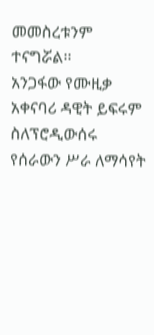መመስረቱንም ተናግሯል፡፡
አንጋፋው የሙዚቃ አቀናባሪ ዳዊት ይፍሩም ስለፕሮዲውሰሩ የሰራውን ሥራ ለማሳየት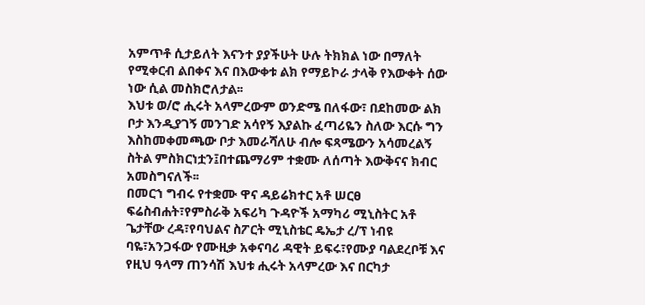አምጥቶ ሲታይለት እናንተ ያያችሁት ሁሉ ትክክል ነው በማለት የሚቀርብ ልበቀና እና በእውቀቱ ልክ የማይኮራ ታላቅ የእውቀት ሰው ነው ሲል መስክሮለታል፡፡
እህቱ ወ/ሮ ሒሩት አላምረውም ወንድሜ በለፋው፣ በደከመው ልክ ቦታ እንዲያገኝ መንገድ አሳየኝ እያልኩ ፈጣሪዬን ስለው እርሱ ግን እስከመቀመጫው ቦታ እመራሻለሁ ብሎ ፍጻሜውን አሳመረልኝ ስትል ምስክርነቷን፤በተጨማሪም ተቋሙ ለሰጣት እውቅናና ክብር አመስግናለች፡፡
በመርኀ ግብሩ የተቋሙ ዋና ዳይሬክተር አቶ ሠርፀ ፍሬስብሐት፣የምስራቅ አፍሪካ ጉዳዮች አማካሪ ሚኒስትር አቶ ጌታቸው ረዳ፣የባህልና ስፖርት ሚኒስቴር ዴኤታ ረ/ፕ ነብዩ ባዬ፣አንጋፋው የሙዚቃ አቀናባሪ ዳዊት ይፍሩ፣የሙያ ባልደረቦቹ እና የዚህ ዓላማ ጠንሳሽ እህቱ ሒሩት አላምረው እና በርካታ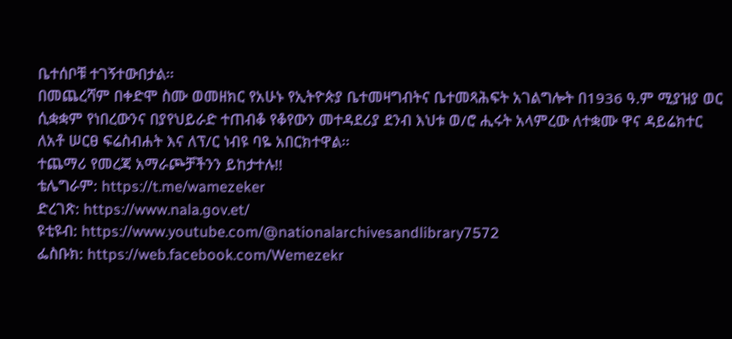ቤተሰቦቹ ተገኝተውበታል፡፡
በመጨረሻም በቀድሞ ስሙ ወመዘክር የአሁኑ የኢትዮጵያ ቤተመዛግብትና ቤተመጻሕፍት አገልግሎት በ1936 ዓ.ም ሚያዝያ ወር ሲቋቋም የነበረውንና በያየህይራድ ተጠብቆ የቆየውን መተዳደሪያ ደንብ እህቱ ወ/ሮ ሒሩት አላምረው ለተቋሙ ዋና ዳይሬክተር ለአቶ ሠርፀ ፍሬስብሐት እና ለፕ/ር ነብዩ ባዬ አበርክተዋል፡፡
ተጨማሪ የመረጃ አማራጮቻችንን ይከታተሉ!!
ቴሌግራም: https://t.me/wamezeker
ድረገጽ: https://www.nala.gov.et/
ዩቲዩብ: https://www.youtube.com/@nationalarchivesandlibrary7572
ፌስቡክ: https://web.facebook.com/Wemezekr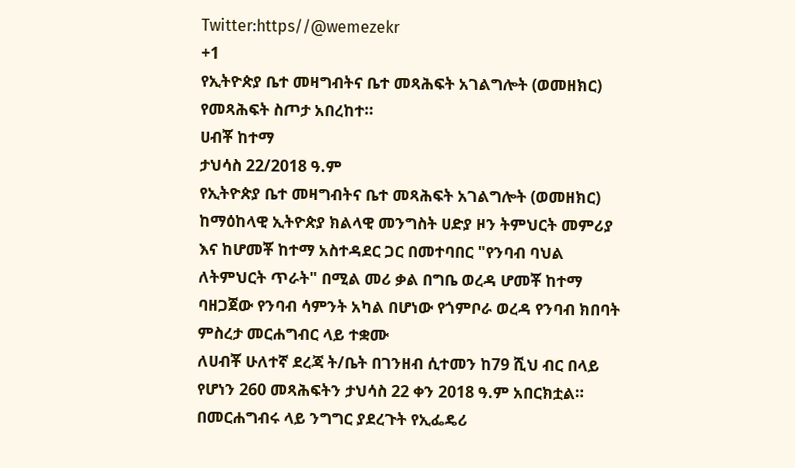Twitter:https//@wemezekr
+1
የኢትዮጵያ ቤተ መዛግብትና ቤተ መጻሕፍት አገልግሎት (ወመዘክር) የመጻሕፍት ስጦታ አበረከተ።
ሀብቾ ከተማ
ታህሳስ 22/2018 ዓ.ም
የኢትዮጵያ ቤተ መዛግብትና ቤተ መጻሕፍት አገልግሎት (ወመዘክር) ከማዕከላዊ ኢትዮጵያ ክልላዊ መንግስት ሀድያ ዞን ትምህርት መምሪያ እና ከሆመቾ ከተማ አስተዳደር ጋር በመተባበር "የንባብ ባህል ለትምህርት ጥራት" በሚል መሪ ቃል በግቤ ወረዳ ሆመቾ ከተማ ባዘጋጀው የንባብ ሳምንት አካል በሆነው የጎምቦራ ወረዳ የንባብ ክበባት ምስረታ መርሐግብር ላይ ተቋሙ
ለሀብቾ ሁለተኛ ደረጃ ት/ቤት በገንዘብ ሲተመን ከ79 ሺህ ብር በላይ የሆነን 260 መጻሕፍትን ታህሳስ 22 ቀን 2018 ዓ.ም አበርክቷል።
በመርሐግብሩ ላይ ንግግር ያደረጉት የኢፌዴሪ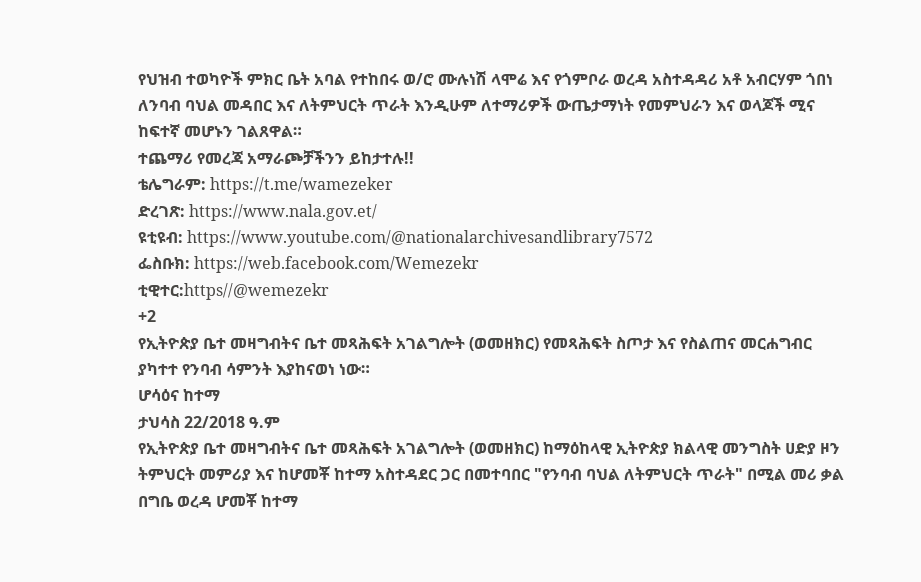የህዝብ ተወካዮች ምክር ቤት አባል የተከበሩ ወ/ሮ ሙሉነሽ ላሞሬ እና የጎምቦራ ወረዳ አስተዳዳሪ አቶ አብርሃም ጎበነ ለንባብ ባህል መዳበር እና ለትምህርት ጥራት እንዲሁም ለተማሪዎች ውጤታማነት የመምህራን እና ወላጆች ሚና ከፍተኛ መሆኑን ገልጸዋል።
ተጨማሪ የመረጃ አማራጮቻችንን ይከታተሉ!!
ቴሌግራም: https://t.me/wamezeker
ድረገጽ: https://www.nala.gov.et/
ዩቲዩብ: https://www.youtube.com/@nationalarchivesandlibrary7572
ፌስቡክ: https://web.facebook.com/Wemezekr
ቲዊተር:https//@wemezekr
+2
የኢትዮጵያ ቤተ መዛግብትና ቤተ መጻሕፍት አገልግሎት (ወመዘክር) የመጻሕፍት ስጦታ እና የስልጠና መርሐግብር ያካተተ የንባብ ሳምንት እያከናወነ ነው።
ሆሳዕና ከተማ
ታህሳስ 22/2018 ዓ.ም
የኢትዮጵያ ቤተ መዛግብትና ቤተ መጻሕፍት አገልግሎት (ወመዘክር) ከማዕከላዊ ኢትዮጵያ ክልላዊ መንግስት ሀድያ ዞን ትምህርት መምሪያ እና ከሆመቾ ከተማ አስተዳደር ጋር በመተባበር "የንባብ ባህል ለትምህርት ጥራት" በሚል መሪ ቃል በግቤ ወረዳ ሆመቾ ከተማ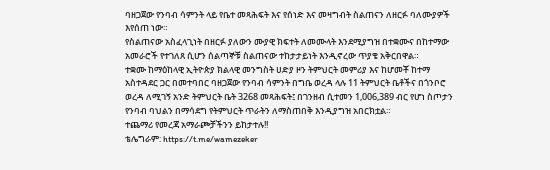ባዘጋጀው የንባብ ሳምንት ላይ የቤተ መጻሕፍት እና የሰነድ እና መዛግብት ስልጠናን ለዘርፉ ባለሙያዎች እየሰጠ ነው።
የስልጠናው አስፈላጊነት በዘርፉ ያለውን ሙያዊ ክፍተት ለመሙላት እንደሚያግዝ በተቋሙና በከተማው አመራሮች የተገለጸ ሲሆን ሰልጣኞቹ ስልጠናው ተከታታይነት እንዲኖረው ጥያቄ አቅርበዋል።
ተቋሙ ከማዕከላዊ ኢትዮጵያ ክልላዊ መንግስት ሀድያ ዞን ትምህርት መምሪያ እና ከሆመቾ ከተማ አስተዳደር ጋር በመተባበር ባዘጋጀው የንባብ ሳምንት በግቤ ወረዳ ላሉ 11 ትምህርት ቤቶችና በጎንቦሮ ወረዳ ለሚገኝ አንድ ትምህርት ቤት 3268 መጻሕፍት፤ በገንዘብ ሲተመን 1,006,389 ብር የሆነ ስጦታን የንባብ ባህልን በማሳደግ የትምህርት ጥራትን ለማስጠበቅ እንዲያግዝ አበርክቷል።
ተጨማሪ የመረጃ አማራጮቻችንን ይከታተሉ!!
ቴሌግራም: https://t.me/wamezeker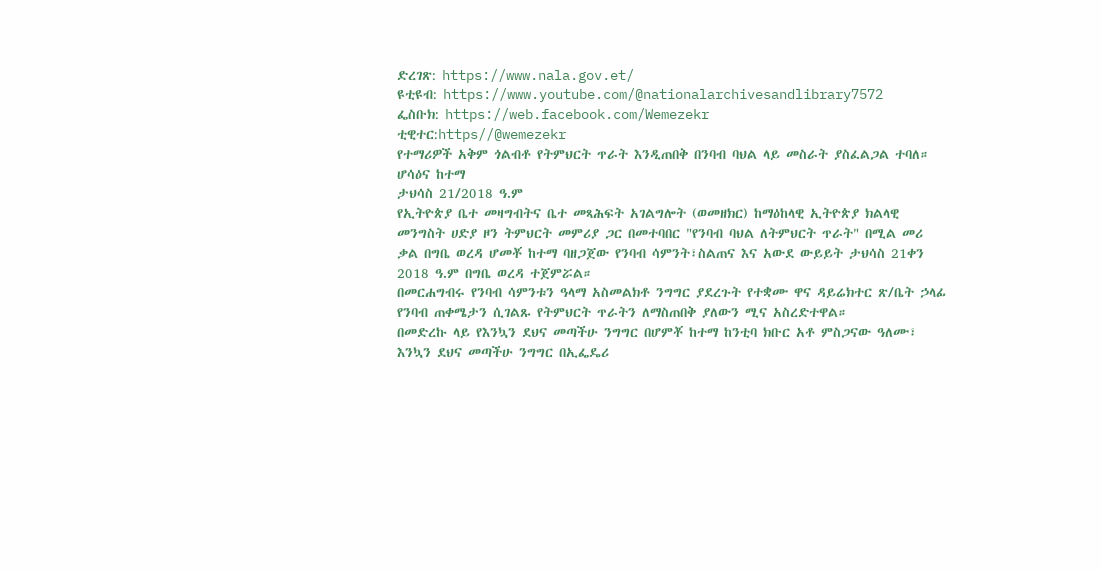ድረገጽ: https://www.nala.gov.et/
ዩቲዩብ: https://www.youtube.com/@nationalarchivesandlibrary7572
ፌስቡክ: https://web.facebook.com/Wemezekr
ቲዊተር:https//@wemezekr
የተማሪዎች አቅም ጎልብቶ የትምህርት ጥራት እንዲጠበቅ በንባብ ባህል ላይ መስራት ያስፈልጋል ተባለ።
ሆሳዕና ከተማ
ታህሳስ 21/2018 ዓ.ም
የኢትዮጵያ ቤተ መዛግብትና ቤተ መጻሕፍት አገልግሎት (ወመዘክር) ከማዕከላዊ ኢትዮጵያ ክልላዊ መንግስት ሀድያ ዞን ትምህርት መምሪያ ጋር በመተባበር "የንባብ ባህል ለትምህርት ጥራት" በሚል መሪ ቃል በግቤ ወረዳ ሆመቾ ከተማ ባዘጋጀው የንባብ ሳምንት፣ስልጠና እና አውደ ውይይት ታህሳስ 21ቀን 2018 ዓ.ም በግቤ ወረዳ ተጀምሯል።
በመርሐግብሩ የንባብ ሳምንቱን ዓላማ አስመልክቶ ንግግር ያደረጉት የተቋሙ ዋና ዳይሬክተር ጽ/ቤት ኃላፊ የንባብ ጠቀሜታን ሲገልጹ የትምህርት ጥራትን ለማስጠበቅ ያለውን ሚና አስረድተዋል።
በመድረኩ ላይ የእንኳን ደህና መጣችሁ ንግግር በሆምቾ ከተማ ከንቲባ ክቡር አቶ ምስጋናው ዓለሙ፣ እንኳን ደህና መጣችሁ ንግግር በኢፌዴሪ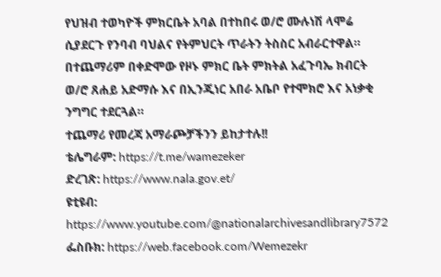የህዝብ ተወካዮች ምክርቤት አባል በተከበሩ ወ/ሮ ሙሉነሽ ላሞሬ ሲያደርጉ የንባብ ባህልና የትምህርት ጥራትን ትስስር አብራርተዋል። በተጨማሪም በቀድሞው የዞኑ ምክር ቤት ምክትል አፈጉባኤ ክብርት ወ/ሮ ጸሐይ አድማሱ እና በኢንጂነር አበራ አቤቦ የተሞክሮ እና አነቃቂ ንግግር ተደርጓል።
ተጨማሪ የመረጃ አማራጮቻችንን ይከታተሉ!!
ቴሌግራም: https://t.me/wamezeker
ድረገጽ: https://www.nala.gov.et/
ዩቲዩብ: https://www.youtube.com/@nationalarchivesandlibrary7572
ፌስቡክ: https://web.facebook.com/Wemezekr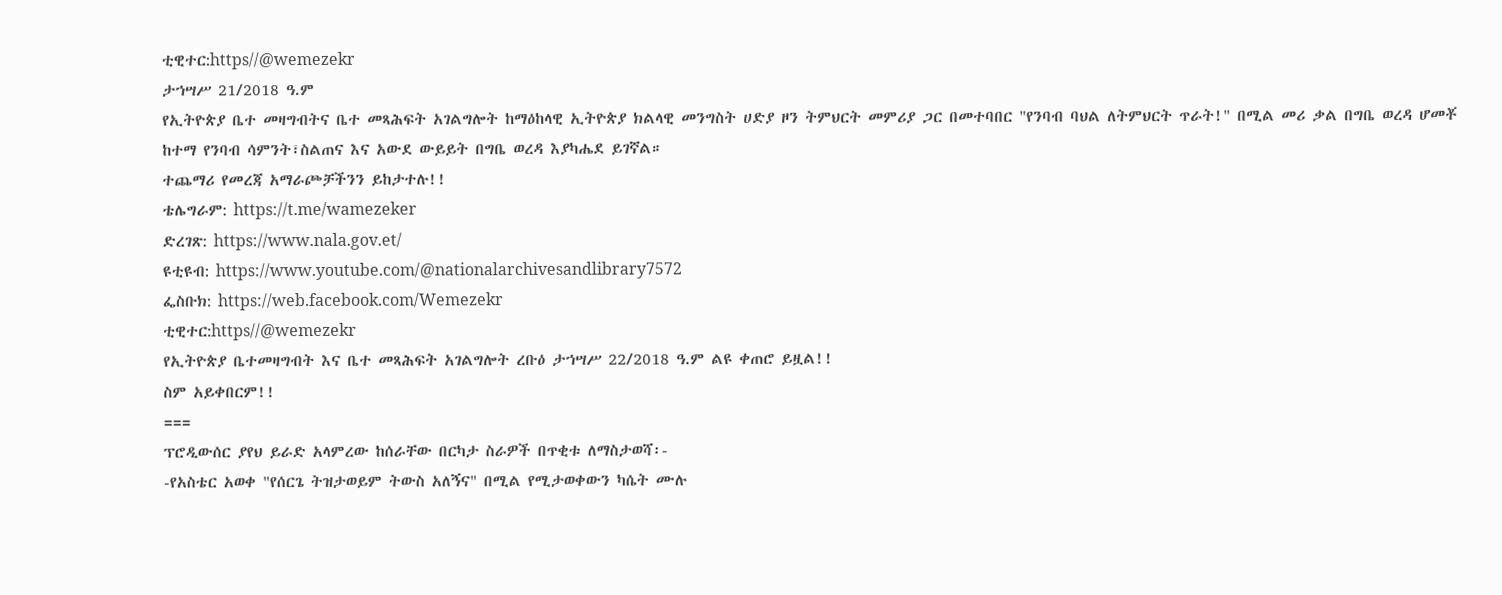ቲዊተር:https//@wemezekr
ታኀሣሥ 21/2018 ዓ.ም
የኢትዮጵያ ቤተ መዛግብትና ቤተ መጻሕፍት አገልግሎት ከማዕከላዊ ኢትዮጵያ ክልላዊ መንግስት ሀድያ ዞን ትምህርት መምሪያ ጋር በመተባበር "የንባብ ባህል ለትምህርት ጥራት!" በሚል መሪ ቃል በግቤ ወረዳ ሆመቾ ከተማ የንባብ ሳምንት፣ስልጠና እና አውደ ውይይት በግቤ ወረዳ እያካሔደ ይገኛል።
ተጨማሪ የመረጃ አማራጮቻችንን ይከታተሉ!!
ቴሌግራም: https://t.me/wamezeker
ድረገጽ: https://www.nala.gov.et/
ዩቲዩብ: https://www.youtube.com/@nationalarchivesandlibrary7572
ፌስቡክ: https://web.facebook.com/Wemezekr
ቲዊተር:https//@wemezekr
የኢትዮጵያ ቤተመዛግብት እና ቤተ መጻሕፍት አገልግሎት ረቡዕ ታኀሣሥ 22/2018 ዓ.ም ልዩ ቀጠሮ ይዟል!!
ስም አይቀበርም!!
===
ፕሮዲውሰር ያየህ ይራድ አላምረው ከሰራቸው በርካታ ስራዎች በጥቂቱ ለማስታወሻ፡-
-የአስቴር አወቀ "የሰርጌ ትዝታወይም ትውስ አለኝና" በሚል የሚታወቀውን ካሴት ሙሉ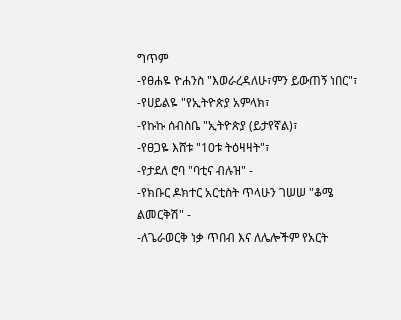ግጥም
-የፀሐዬ ዮሐንስ "እወራረዳለሁ፣ምን ይውጠኝ ነበር"፣
-የሀይልዬ "የኢትዮጵያ አምላክ፣
-የኩኩ ሰብስቤ "ኢትዮጵያ (ይታየኛል)፣
-የፀጋዬ እሸቱ "10ቱ ትዕዛዛት"፣
-የታደለ ሮባ "ባቲና ብሉዝ" -
-የክቡር ዶክተር አርቲስት ጥላሁን ገሠሠ "ቆሜ ልመርቅሽ" -
-ለጌራወርቅ ነቃ ጥበብ እና ለሌሎችም የአርት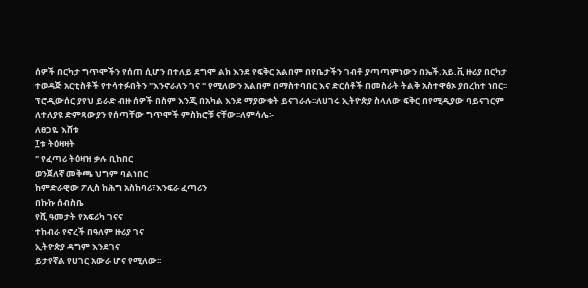ሰዎች በርካታ ግጥሞችን የሰጠ ሲሆን በተለይ ደግሞ ልክ እንደ የፍቅር አልበም በየቤታችን ገብቶ ያጣጣምነውን በኤች.አይ.ቪ ዙሪያ በርካታ ተወዳጅ አርቲስቶች የተሳተፉበትን "እንኖራለን ገና " የሚለውን አልበም በማስተባበር እና ድርሰቶች በመስራት ትልቅ አስተዋፅኦ ያበረከተ ነበር፡፡
ፕሮዲውሰር ያየህ ይራድ ብዙ ሰዎች በስም እንጂ በአካል እንደ ማያውቁት ይናገራሉ፡፡ለሀገሩ ኢትዮጵያ ስላለው ፍቅር በየሚዲያው ባይናገርም ለተለያዩ ድምጻውያን የሰጣቸው ግጥሞች ምስክሮቹ ናቸው፡፡ለምሳሌ፡-
ለፀጋዬ እሸቱ
፲ቱ ትዕዛዛት
" የፈጣሪ ትዕዛዝ ቃሉ ቢከበር
ወንጀለኛ መቅጫ ህግም ባልነበር
ከምድራዊው ፖሊስ ከሕግ አስከባሪ፣እንፍራ ፈጣሪን
በኩኩ ሰብስቤ
የሺ ዓመታት የአፍሪካ ገናና
ተከብራ የኖረች በዓለም ዙሪያ ገና
ኢትዮጵያ ዳግም እንደገና
ይታየኛል የሀገር አውራ ሆና የሚለው፡፡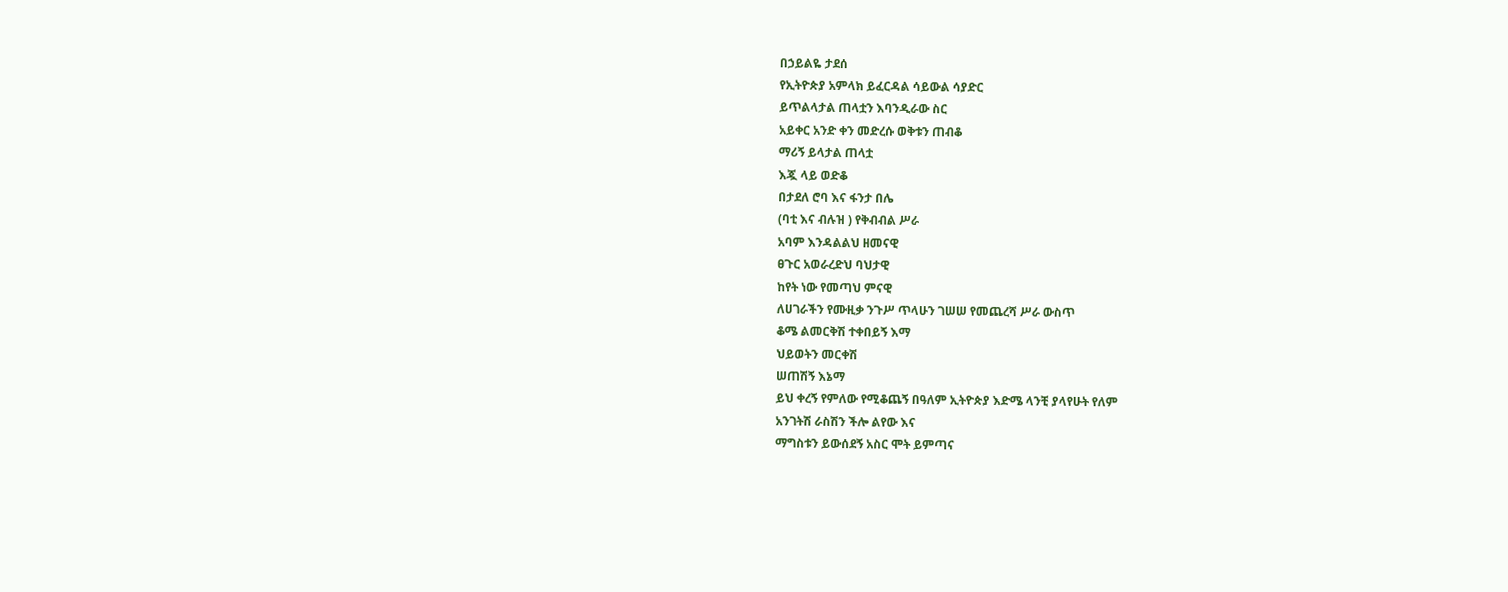በኃይልዬ ታደሰ
የኢትዮጵያ አምላክ ይፈርዳል ሳይውል ሳያድር
ይጥልላታል ጠላቷን እባንዲራው ስር
አይቀር አንድ ቀን መድረሱ ወቅቱን ጠብቆ
ማሪኝ ይላታል ጠላቷ
እጇ ላይ ወድቆ
በታደለ ሮባ እና ፋንታ በሌ
(ባቲ እና ብሉዝ ) የቅብብል ሥራ
አባም እንዳልልህ ዘመናዊ
ፀጉር አወራረድህ ባህታዊ
ከየት ነው የመጣህ ምናዊ
ለሀገራችን የሙዚቃ ንጉሥ ጥላሁን ገሠሠ የመጨረሻ ሥራ ውስጥ
ቆሜ ልመርቅሽ ተቀበይኝ እማ
ህይወትን መርቀሽ
ሠጠሽኝ እኔማ
ይህ ቀረኝ የምለው የሚቆጨኝ በዓለም ኢትዮጵያ እድሜ ላንቺ ያላየሁት የለም
አንገትሽ ራስሽን ችሎ ልየው እና
ማግስቱን ይውሰደኝ አስር ሞት ይምጣና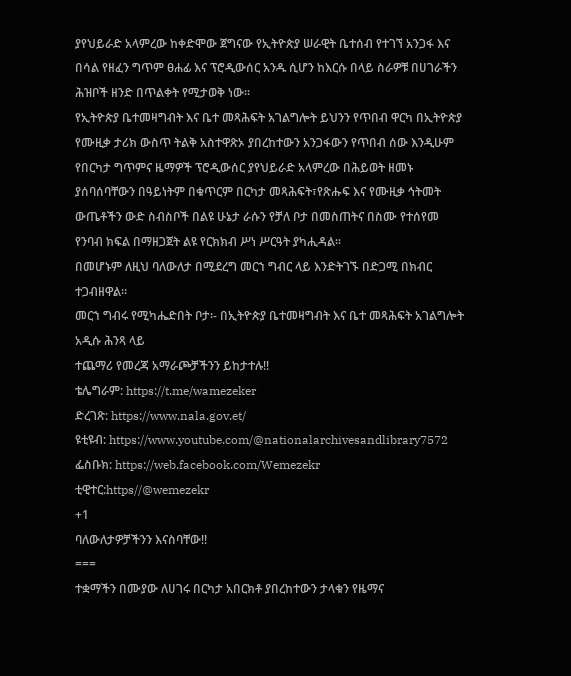ያየህይራድ አላምረው ከቀድሞው ጀግናው የኢትዮጵያ ሠራዊት ቤተሰብ የተገኘ አንጋፋ እና በሳል የዘፈን ግጥም ፀሐፊ እና ፕሮዲውሰር አንዱ ሲሆን ከእርሱ በላይ ስራዎቹ በሀገራችን ሕዝቦች ዘንድ በጥልቀት የሚታወቅ ነው፡፡
የኢትዮጵያ ቤተመዛግብት እና ቤተ መጻሕፍት አገልግሎት ይህንን የጥበብ ዋርካ በኢትዮጵያ የሙዚቃ ታሪክ ውስጥ ትልቅ አስተዋጽኦ ያበረከተውን አንጋፋውን የጥበብ ሰው እንዲሁም የበርካታ ግጥምና ዜማዎች ፕሮዲውሰር ያየህይራድ አላምረው በሕይወት ዘመኑ ያሰባሰባቸውን በዓይነትም በቁጥርም በርካታ መጻሕፍት፣የጽሑፍ እና የሙዚቃ ኅትመት ውጤቶችን ውድ ስብስቦች በልዩ ሁኔታ ራሱን የቻለ ቦታ በመስጠትና በስሙ የተሰየመ የንባብ ክፍል በማዘጋጀት ልዩ የርክክብ ሥነ ሥርዓት ያካሒዳል፡፡
በመሆኑም ለዚህ ባለውለታ በሚደረግ መርኀ ግብር ላይ እንድትገኙ በድጋሚ በክብር ተጋብዘዋል።
መርኀ ግብሩ የሚካሔድበት ቦታ፡- በኢትዮጵያ ቤተመዛግብት እና ቤተ መጻሕፍት አገልግሎት አዲሱ ሕንጻ ላይ
ተጨማሪ የመረጃ አማራጮቻችንን ይከታተሉ!!
ቴሌግራም: https://t.me/wamezeker
ድረገጽ: https://www.nala.gov.et/
ዩቲዩብ: https://www.youtube.com/@nationalarchivesandlibrary7572
ፌስቡክ: https://web.facebook.com/Wemezekr
ቲዊተር:https//@wemezekr
+1
ባለውለታዎቻችንን እናስባቸው!!
===
ተቋማችን በሙያው ለሀገሩ በርካታ አበርክቶ ያበረከተውን ታላቁን የዜማና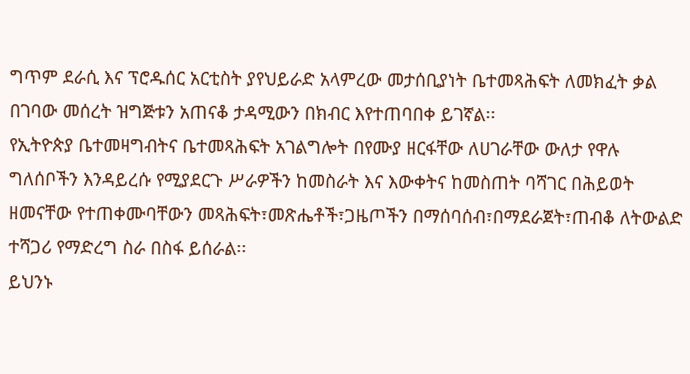ግጥም ደራሲ እና ፕሮዱሰር አርቲስት ያየህይራድ አላምረው መታሰቢያነት ቤተመጻሕፍት ለመክፈት ቃል በገባው መሰረት ዝግጅቱን አጠናቆ ታዳሚውን በክብር እየተጠባበቀ ይገኛል፡፡
የኢትዮጵያ ቤተመዛግብትና ቤተመጻሕፍት አገልግሎት በየሙያ ዘርፋቸው ለሀገራቸው ውለታ የዋሉ ግለሰቦችን እንዳይረሱ የሚያደርጉ ሥራዎችን ከመስራት እና እውቀትና ከመስጠት ባሻገር በሕይወት ዘመናቸው የተጠቀሙባቸውን መጻሕፍት፣መጽሔቶች፣ጋዜጦችን በማሰባሰብ፣በማደራጀት፣ጠብቆ ለትውልድ ተሻጋሪ የማድረግ ስራ በስፋ ይሰራል፡፡
ይህንኑ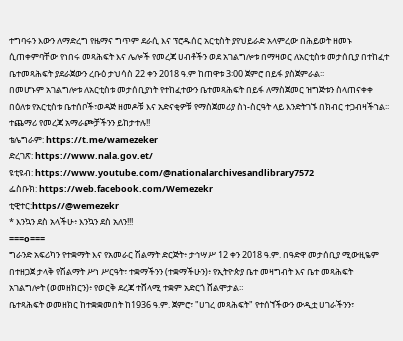ተግባሩን እውን ለማድረግ የዜማና ግጥም ደራሲ እና ፕሮዱሰር አርቲስት ያየህይራድ አላምረው በሕይወት ዘመኑ ሲጠቀምባቸው የነበሩ መጻሕፍት እና ሌሎች የመረጃ ሀብቶችን ወደ አገልግሎቱ በማዛወር ለአርቲስቱ መታሰቢያ በተከፈተ ቤተመጻሕፍት ያደራጀውን ረቡዕ ታህሳስ 22 ቀን 2018 ዓ.ም ከጠዋቱ 3፡00 ጀምሮ በይፋ ያስጀምራል፡፡
በመሆኑም አገልግሎቱ ለአርቲስቱ መታሰቢያነት የተከፈተውን ቤተመጻሕፍት በይፋ ለማስጀመር ዝግጅቱን ስላጠናቀቀ በዕለቱ የአርቲስቱ ቤተሰቦች፣ወዳጅ ዘመዶቹ እና አድናቂዎቹ የማስጀመሪያ ስነ-ስርዓት ላይ እንድትገኙ በክብር ተጋብዛችኀል፡፡
ተጨማሪ የመረጃ አማራጮቻችንን ይከታተሉ!!
ቴሌግራም: https://t.me/wamezeker
ድረገጽ: https://www.nala.gov.et/
ዩቲዩብ: https://www.youtube.com/@nationalarchivesandlibrary7572
ፌስቡክ: https://web.facebook.com/Wemezekr
ቲዊተር:https//@wemezekr
* እንኳን ደስ አላችሁ፥ እንኳን ደስ አለን!!!
===o===
ግራንድ አፍሪካን የተቋማት እና የአመራር ሽልማት ድርጅት፥ ታኅሣሥ 12 ቀን 2018 ዓ.ም. በዓድዋ መታሰቢያ ሚውዚዬም በተዘጋጀ ታላቅ የሽልማት ሥነ ሥርዓት፣ ተቋማችንን (ተቋማችሁን)፥ የኢትዮጵያ ቤተ መዛግብት እና ቤተ መጻሕፍት አገልግሎት (ወመዘክርን)፥ የወርቅ ደረጃ ተሸላሚ ተቋም አድርጎ ሸልሞታል።
ቤተጻሕፍት ወመዘክር ከተቋቋመበት ከ1936 ዓ.ም. ጀምሮ፣ "ሀገረ መጻሕፍት" የተሰኘችውን ውዲቷ ሀገራችንን፣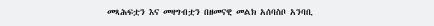መጻሕፍቷን እና መዛግብቷን በዘመናዊ መልክ አሰባስቦ አንባቢ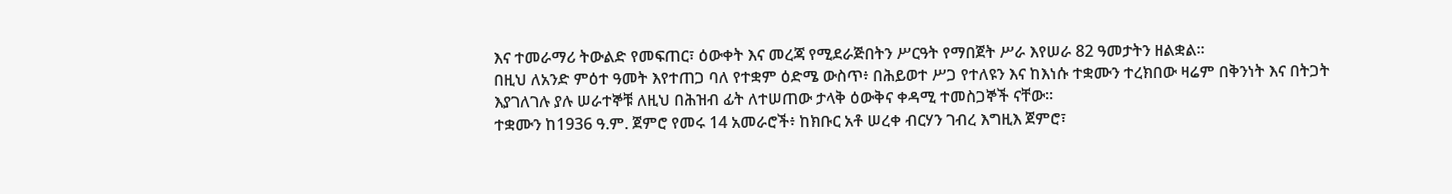እና ተመራማሪ ትውልድ የመፍጠር፣ ዕውቀት እና መረጃ የሚደራጅበትን ሥርዓት የማበጀት ሥራ እየሠራ 82 ዓመታትን ዘልቋል።
በዚህ ለአንድ ምዕተ ዓመት እየተጠጋ ባለ የተቋም ዕድሜ ውስጥ፥ በሕይወተ ሥጋ የተለዩን እና ከእነሱ ተቋሙን ተረክበው ዛሬም በቅንነት እና በትጋት እያገለገሉ ያሉ ሠራተኞቹ ለዚህ በሕዝብ ፊት ለተሠጠው ታላቅ ዕውቅና ቀዳሚ ተመስጋኞች ናቸው።
ተቋሙን ከ1936 ዓ.ም. ጀምሮ የመሩ 14 አመራሮች፥ ከክቡር አቶ ሠረቀ ብርሃን ገብረ እግዚእ ጀምሮ፣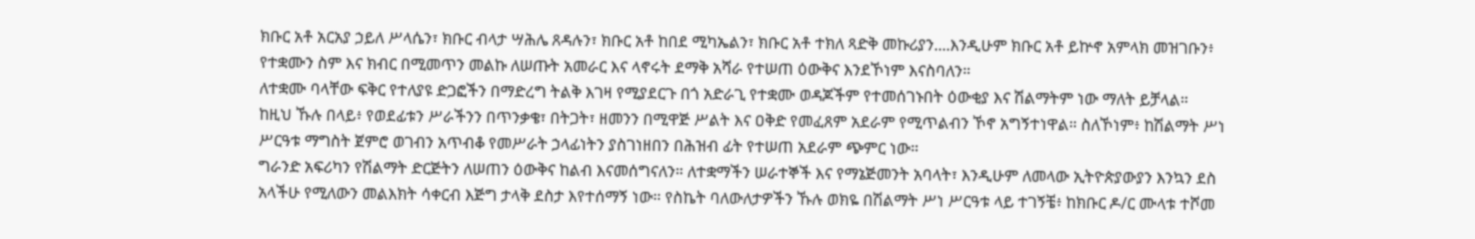ክቡር አቶ አርአያ ኃይለ ሥላሴን፣ ክቡር ብላታ ሣሕሌ ጸዳሉን፣ ክቡር አቶ ከበደ ሚካኤልን፣ ክቡር አቶ ተክለ ጻድቅ መኩሪያን....እንዲሁም ክቡር አቶ ይኵኖ አምላክ መዝገቡን፥ የተቋሙን ስም እና ክብር በሚመጥን መልኩ ለሠጡት አመራር እና ላኖሩት ደማቅ አሻራ የተሠጠ ዕውቅና እንደኾነም እናስባለን።
ለተቋሙ ባላቸው ፍቅር የተለያዩ ድጋፎችን በማድረግ ትልቅ እገዛ የሚያደርጉ በጎ አድራጊ የተቋሙ ወዳጆችም የተመሰገኑበት ዕውቂያ እና ሽልማትም ነው ማለት ይቻላል።
ከዚህ ኹሉ በላይ፥ የወደፊቱን ሥራችንን በጥንቃቄ፣ በትጋት፣ ዘመንን በሚዋጅ ሥልት እና ዐቅድ የመፈጸም አደራም የሚጥልብን ኾኖ አግኝተነዋል። ስለኾነም፥ ከሽልማት ሥነ ሥርዓቱ ማግስት ጀምሮ ወገብን አጥብቆ የመሥራት ኃላፊነትን ያስገነዘበን በሕዝብ ፊት የተሠጠ አደራም ጭምር ነው።
ግራንድ አፍሪካን የሽልማት ድርጅትን ለሠጠን ዕውቅና ከልብ እናመሰግናለን። ለተቋማችን ሠራተኞች እና የማኔጅመንት አባላት፣ እንዲሁም ለመላው ኢትዮጵያውያን እንኳን ደስ አላችሁ የሚለውን መልእክት ሳቀርብ እጅግ ታላቅ ደስታ እየተሰማኝ ነው። የስኬት ባለውለታዎችን ኹሉ ወክዬ በሽልማት ሥነ ሥርዓቱ ላይ ተገኝቼ፥ ከክቡር ዶ/ር ሙላቱ ተሾመ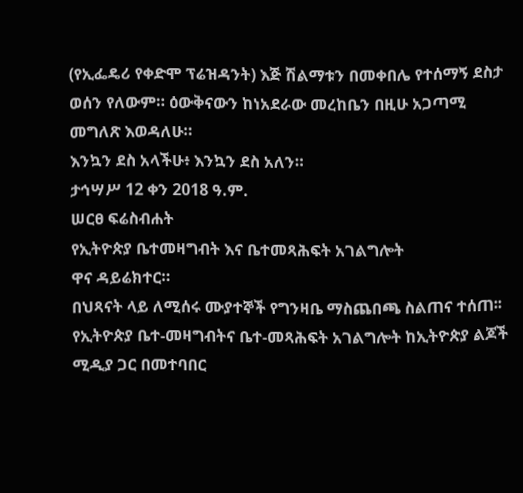(የኢፌዴሪ የቀድሞ ፕሬዝዳንት) እጅ ሽልማቱን በመቀበሌ የተሰማኝ ደስታ ወሰን የለውም። ዕውቅናውን ከነአደራው መረከቤን በዚሁ አጋጣሚ መግለጽ እወዳለሁ።
እንኳን ደስ አላችሁ፥ እንኳን ደስ አለን።
ታኅሣሥ 12 ቀን 2018 ዓ.ም.
ሠርፀ ፍሬስብሐት
የኢትዮጵያ ቤተመዛግብት እና ቤተመጻሕፍት አገልግሎት
ዋና ዳይሬክተር።
በህጻናት ላይ ለሚሰሩ ሙያተኞች የግንዛቤ ማስጨበጫ ስልጠና ተሰጠ፡፡
የኢትዮጵያ ቤተ-መዛግብትና ቤተ-መጻሕፍት አገልግሎት ከኢትዮጵያ ልጆች ሚዲያ ጋር በመተባበር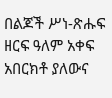በልጆች ሥነ-ጽሑፍ ዘርፍ ዓለም አቀፍ አበርክቶ ያለውና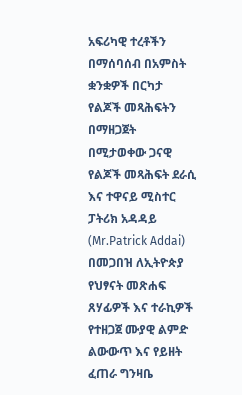አፍሪካዊ ተረቶችን በማሰባሰብ በአምስት ቋንቋዎች በርካታ የልጆች መጻሕፍትን በማዘጋጀት በሚታወቀው ጋናዊ የልጆች መጻሕፍት ደራሲ እና ተዋናይ ሚስተር ፓትሪክ አዳዳይ (Mr.Patrick Addai) በመጋበዝ ለኢትዮጵያ የህፃናት መጽሐፍ ጸሃፊዎች እና ተራኪዎች የተዘጋጀ ሙያዊ ልምድ ልውውጥ እና የይዘት ፈጠራ ግንዛቤ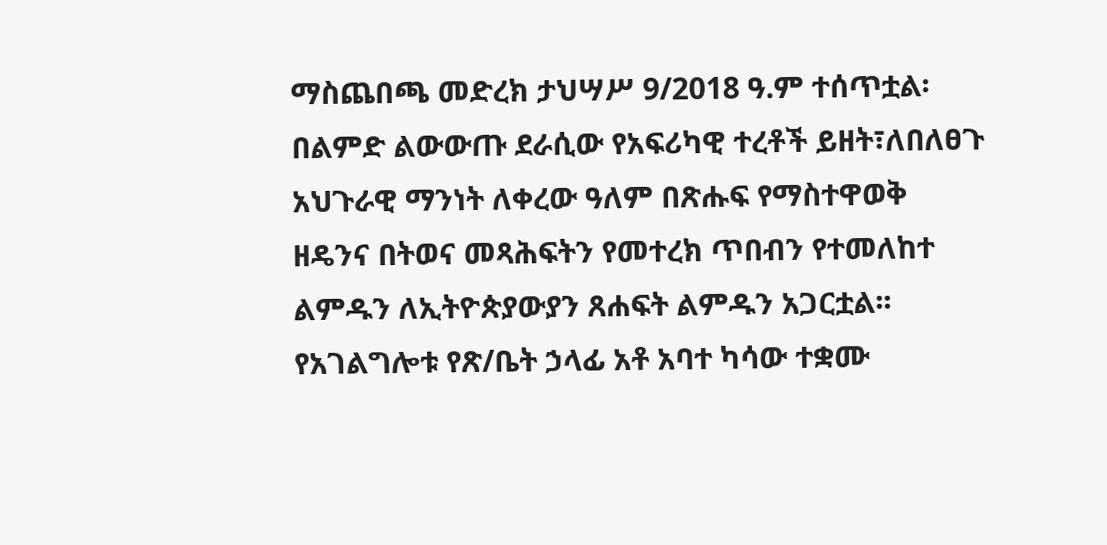ማስጨበጫ መድረክ ታህሣሥ 9/2018 ዓ.ም ተሰጥቷል፡
በልምድ ልውውጡ ደራሲው የአፍሪካዊ ተረቶች ይዘት፣ለበለፀጉ አህጉራዊ ማንነት ለቀረው ዓለም በጽሑፍ የማስተዋወቅ ዘዴንና በትወና መጻሕፍትን የመተረክ ጥበብን የተመለከተ ልምዱን ለኢትዮጵያውያን ጸሐፍት ልምዱን አጋርቷል፡፡
የአገልግሎቱ የጽ/ቤት ኃላፊ አቶ አባተ ካሳው ተቋሙ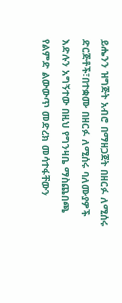ይሔንን ዝግጅት አብሮ በማዘጋጀት በዘርፉ ለሚሰሩ ድርጅቶች፣በተቋሙ በዘርፉ ለሚሰሩ ባለሙያዎች እድሉን አግኝተው በዚህ የግንዛቤ ማስጨበጫ የልምድ ልውውጥ መድረክ መሳተፋቸውን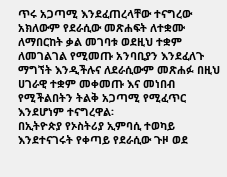ጥሩ አጋጣሚ እንደፈጠረላቸው ተናግረው
አክለውም የደራሲው መጽሐፍት ለተቋሙ ለማበርከት ቃል መገባቱ ወደዚህ ተቋም ለመገልገል የሚመጡ አንባቢያን እንደፈለጉ ማግኘት እንዲችሉና ለደራሲውም መጽሐፉ በዚህ ሀገራዊ ተቋም መቀመጡ እና መነበብ የሚችልበትን ትልቅ አጋጣሚ የሚፈጥር እንደሆነም ተናግረዋል፡
በኢትዮጵያ የኦስትሪያ ኢምባሲ ተወካይ እንደተናገሩት የቀጣይ የደራሲው ጉዞ ወደ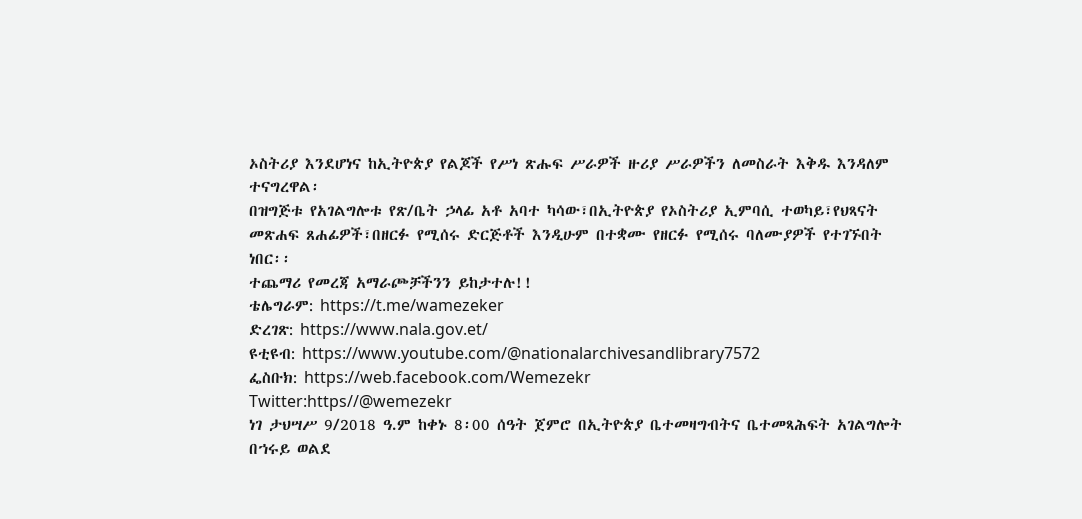ኦስትሪያ እንደሆነና ከኢትዮጵያ የልጆች የሥነ ጽሑፍ ሥራዎች ዙሪያ ሥራዎችን ለመስራት እቅዱ እንዳለም ተናግረዋል፡
በዝግጅቱ የአገልግሎቱ የጽ/ቤት ኃላፊ አቶ አባተ ካሳው፣በኢትዮጵያ የኦስትሪያ ኢምባሲ ተወካይ፣የህጻናት መጽሐፍ ጸሐፊዎች፣በዘርፉ የሚሰሩ ድርጅቶች እንዲሁም በተቋሙ የዘርፉ የሚሰሩ ባለሙያዎች የተገኙበት ነበር፡፡
ተጨማሪ የመረጃ አማራጮቻችንን ይከታተሉ!!
ቴሌግራም: https://t.me/wamezeker
ድረገጽ: https://www.nala.gov.et/
ዩቲዩብ: https://www.youtube.com/@nationalarchivesandlibrary7572
ፌስቡክ: https://web.facebook.com/Wemezekr
Twitter:https//@wemezekr
ነገ ታህሣሥ 9/2018 ዓ.ም ከቀኑ 8፡00 ሰዓት ጀምሮ በኢትዮጵያ ቤተመዛግብትና ቤተመጻሕፍት አገልግሎት በኀሩይ ወልደ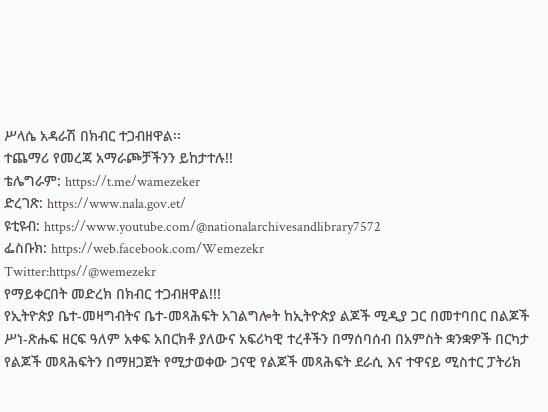ሥላሴ አዳራሽ በክብር ተጋብዘዋል፡፡
ተጨማሪ የመረጃ አማራጮቻችንን ይከታተሉ!!
ቴሌግራም: https://t.me/wamezeker
ድረገጽ: https://www.nala.gov.et/
ዩቲዩብ: https://www.youtube.com/@nationalarchivesandlibrary7572
ፌስቡክ: https://web.facebook.com/Wemezekr
Twitter:https//@wemezekr
የማይቀርበት መድረክ በክብር ተጋብዘዋል!!!
የኢትዮጵያ ቤተ-መዛግብትና ቤተ-መጻሕፍት አገልግሎት ከኢትዮጵያ ልጆች ሚዲያ ጋር በመተባበር በልጆች ሥነ-ጽሑፍ ዘርፍ ዓለም አቀፍ አበርክቶ ያለውና አፍሪካዊ ተረቶችን በማሰባሰብ በአምስት ቋንቋዎች በርካታ የልጆች መጻሕፍትን በማዘጋጀት የሚታወቀው ጋናዊ የልጆች መጻሕፍት ደራሲ እና ተዋናይ ሚስተር ፓትሪክ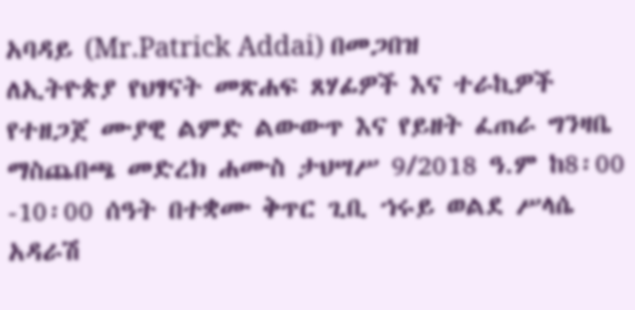አባዳይ (Mr.Patrick Addai) በመጋበዝ
ለኢትዮጵያ የህፃናት መጽሐፍ ጸሃፊዎች እና ተራኪዎች የተዘጋጀ ሙያዊ ልምድ ልውውጥ እና የይዘት ፈጠራ ግንዛቤ ማስጨበጫ መድረክ ሐሙስ ታህሣሥ 9/2018 ዓ.ም ከ8፡00 -10፡00 ሰዓት በተቋሙ ቅጥር ጊቢ ኀሩይ ወልደ ሥላሴ አዳራሽ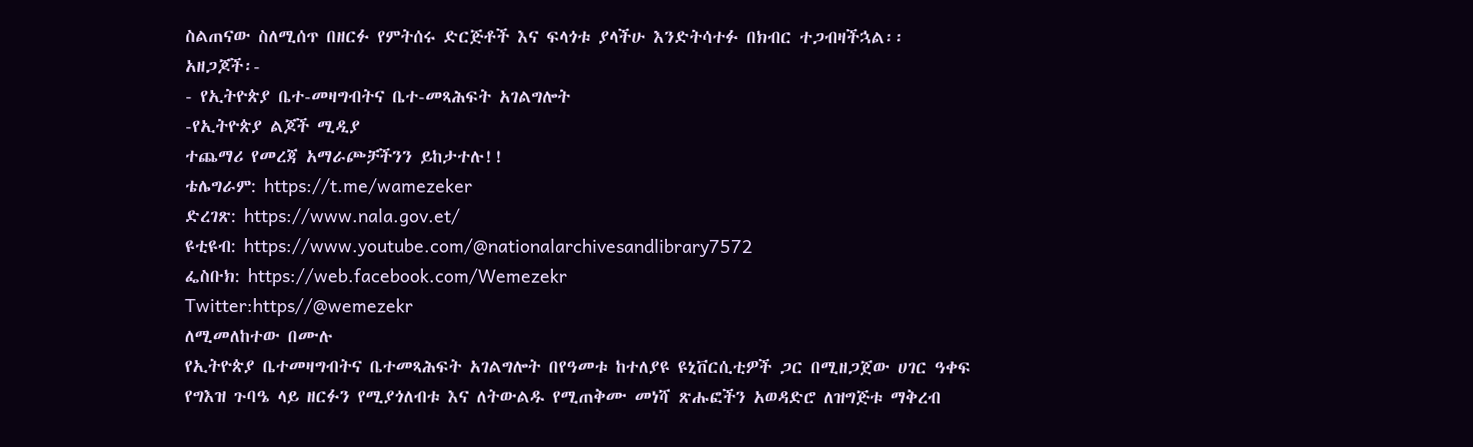ስልጠናው ስለሚሰጥ በዘርፉ የምትሰሩ ድርጅቶች እና ፍላጎቱ ያላችሁ እንድትሳተፉ በክብር ተጋብዛችኋል፡፡
አዘጋጆች፡-
- የኢትዮጵያ ቤተ-መዛግብትና ቤተ-መጻሕፍት አገልግሎት
-የኢትዮጵያ ልጆች ሚዲያ
ተጨማሪ የመረጃ አማራጮቻችንን ይከታተሉ!!
ቴሌግራም: https://t.me/wamezeker
ድረገጽ: https://www.nala.gov.et/
ዩቲዩብ: https://www.youtube.com/@nationalarchivesandlibrary7572
ፌስቡክ: https://web.facebook.com/Wemezekr
Twitter:https//@wemezekr
ለሚመለከተው በሙሉ
የኢትዮጵያ ቤተመዛግብትና ቤተመጻሕፍት አገልግሎት በየዓመቱ ከተለያዩ ዩኒቨርሲቲዎች ጋር በሚዘጋጀው ሀገር ዓቀፍ የግእዝ ጉባዔ ላይ ዘርፉን የሚያጎለብቱ እና ለትውልዱ የሚጠቅሙ መነሻ ጽሑፎችን አወዳድሮ ለዝግጅቱ ማቅረብ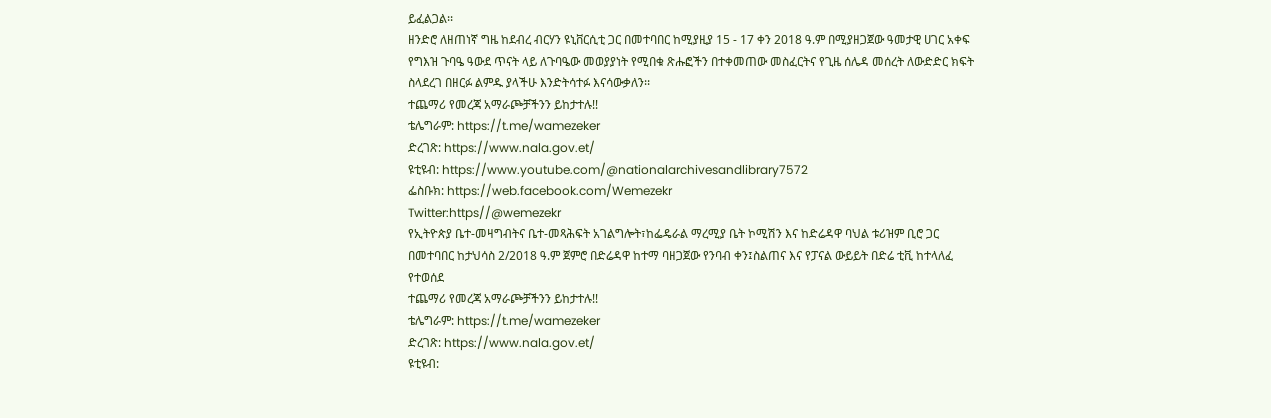ይፈልጋል፡፡
ዘንድሮ ለዘጠነኛ ግዜ ከደብረ ብርሃን ዩኒቨርሲቲ ጋር በመተባበር ከሚያዚያ 15 - 17 ቀን 2018 ዓ.ም በሚያዘጋጀው ዓመታዊ ሀገር አቀፍ የግእዝ ጉባዔ ዓውደ ጥናት ላይ ለጉባዔው መወያያነት የሚበቁ ጽሑፎችን በተቀመጠው መስፈርትና የጊዜ ሰሌዳ መሰረት ለውድድር ክፍት ስላደረገ በዘርፉ ልምዱ ያላችሁ እንድትሳተፉ እናሳውቃለን፡፡
ተጨማሪ የመረጃ አማራጮቻችንን ይከታተሉ!!
ቴሌግራም: https://t.me/wamezeker
ድረገጽ: https://www.nala.gov.et/
ዩቲዩብ: https://www.youtube.com/@nationalarchivesandlibrary7572
ፌስቡክ: https://web.facebook.com/Wemezekr
Twitter:https//@wemezekr
የኢትዮጵያ ቤተ-መዛግብትና ቤተ-መጻሕፍት አገልግሎት፣ከፌዴራል ማረሚያ ቤት ኮሚሽን እና ከድሬዳዋ ባህል ቱሪዝም ቢሮ ጋር በመተባበር ከታህሳስ 2/2018 ዓ.ም ጀምሮ በድሬዳዋ ከተማ ባዘጋጀው የንባብ ቀን፤ስልጠና እና የፓናል ውይይት በድሬ ቲቪ ከተላለፈ የተወሰደ
ተጨማሪ የመረጃ አማራጮቻችንን ይከታተሉ!!
ቴሌግራም: https://t.me/wamezeker
ድረገጽ: https://www.nala.gov.et/
ዩቲዩብ: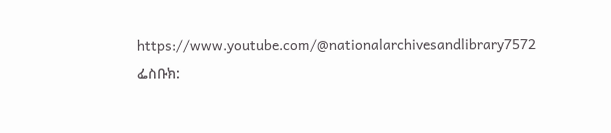https://www.youtube.com/@nationalarchivesandlibrary7572
ፌስቡክ: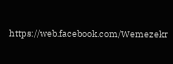https://web.facebook.com/Wemezekr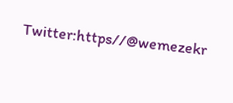Twitter:https//@wemezekr